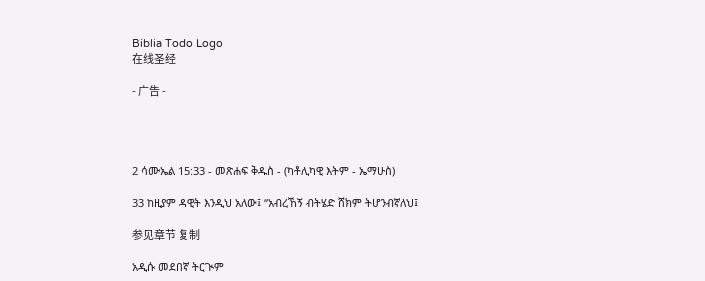Biblia Todo Logo
在线圣经

- 广告 -




2 ሳሙኤል 15:33 - መጽሐፍ ቅዱስ - (ካቶሊካዊ እትም - ኤማሁስ)

33 ከዚያም ዳዊት እንዲህ አለው፤ “አብረኸኝ ብትሄድ ሸክም ትሆንብኛለህ፤

参见章节 复制

አዲሱ መደበኛ ትርጒም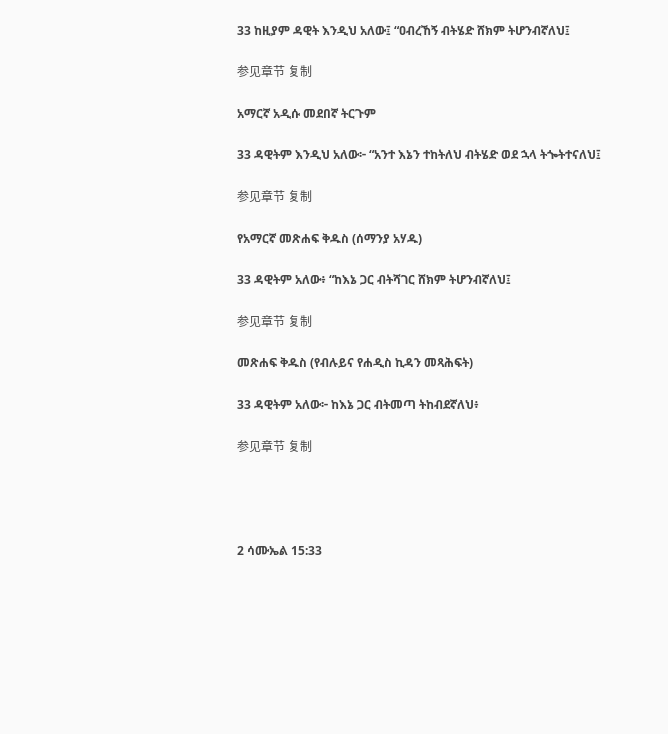33 ከዚያም ዳዊት እንዲህ አለው፤ “ዐብረኸኝ ብትሄድ ሸክም ትሆንብኛለህ፤

参见章节 复制

አማርኛ አዲሱ መደበኛ ትርጉም

33 ዳዊትም እንዲህ አለው፦ “አንተ እኔን ተከትለህ ብትሄድ ወደ ኋላ ትጐትተናለህ፤

参见章节 复制

የአማርኛ መጽሐፍ ቅዱስ (ሰማንያ አሃዱ)

33 ዳዊትም አለው፥ “ከእኔ ጋር ብትሻገር ሸክም ትሆንብኛለህ፤

参见章节 复制

መጽሐፍ ቅዱስ (የብሉይና የሐዲስ ኪዳን መጻሕፍት)

33 ዳዊትም አለው፦ ከእኔ ጋር ብትመጣ ትከብደኛለህ፥

参见章节 复制




2 ሳሙኤል 15:33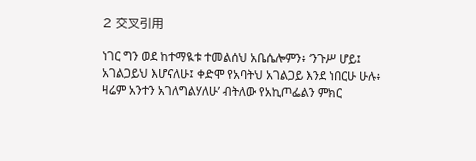2 交叉引用

ነገር ግን ወደ ከተማዪቱ ተመልሰህ አቤሴሎምን፥ ‘ንጉሥ ሆይ፤ አገልጋይህ እሆናለሁ፤ ቀድሞ የአባትህ አገልጋይ እንደ ነበርሁ ሁሉ፥ ዛሬም አንተን አገለግልሃለሁ’ ብትለው የአኪጦፌልን ምክር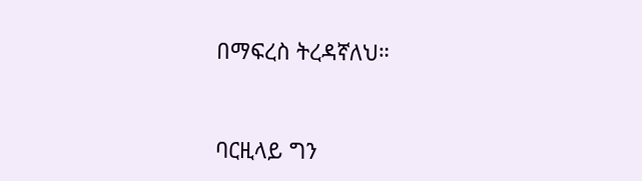በማፍረስ ትረዳኛለህ።


ባርዚላይ ግን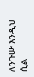ለንጉሡ እንዲህ ሲል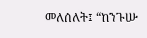መለሰለት፤ “ከንጉሡ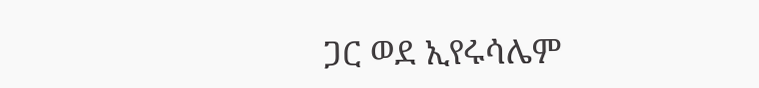ጋር ወደ ኢየሩሳሌም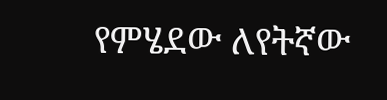የምሄደው ለየትኛው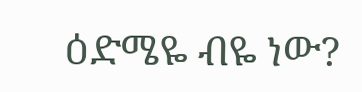ዕድሜዬ ብዬ ነው?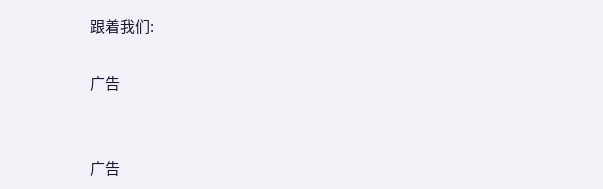跟着我们:

广告


广告